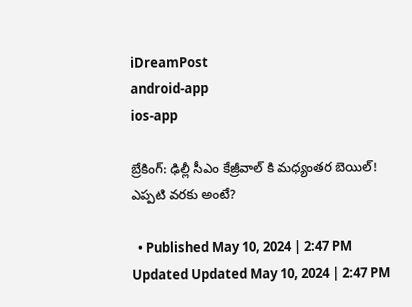iDreamPost
android-app
ios-app

బ్రేకింగ్: ఢిల్లీ సీఎం కేజ్రీవాల్ కి మధ్యంతర బెయిల్! ఎప్పటి వరకు అంటే?

  • Published May 10, 2024 | 2:47 PM Updated Updated May 10, 2024 | 2:47 PM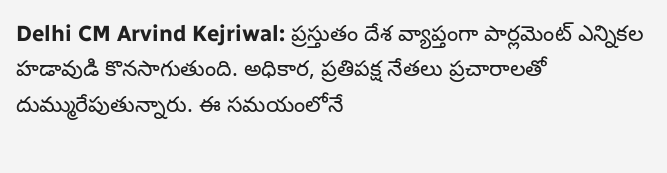Delhi CM Arvind Kejriwal: ప్రస్తుతం దేశ వ్యాప్తంగా పార్లమెంట్ ఎన్నికల హడావుడి కొనసాగుతుంది. అధికార, ప్రతిపక్ష నేతలు ప్రచారాలతో దుమ్మురేపుతున్నారు. ఈ సమయంలోనే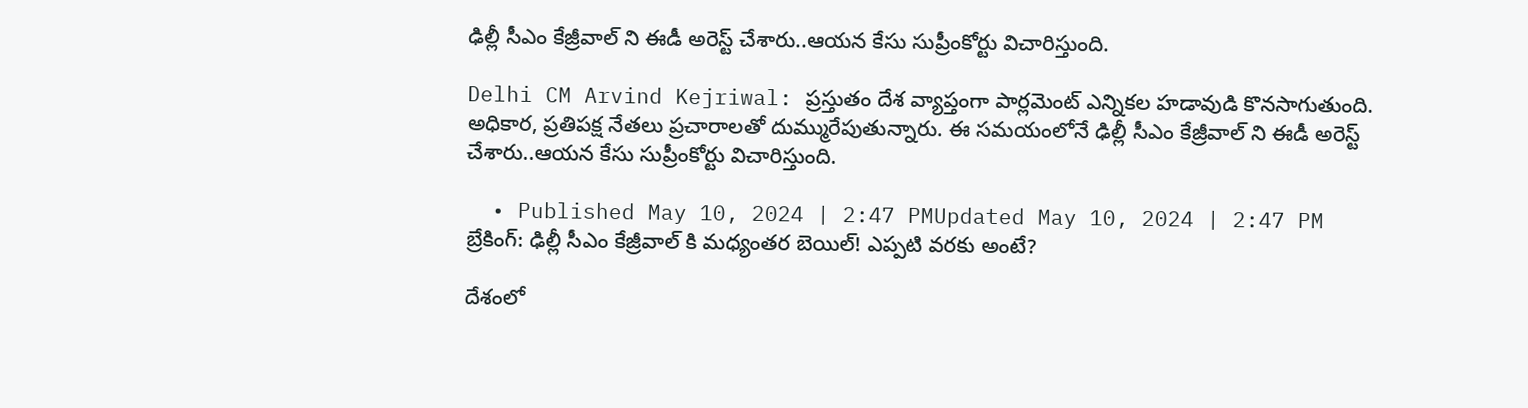ఢిల్లీ సీఎం కేజ్రీవాల్ ని ఈడీ అరెస్ట్ చేశారు..ఆయన కేసు సుప్రీంకోర్టు విచారిస్తుంది.

Delhi CM Arvind Kejriwal: ప్రస్తుతం దేశ వ్యాప్తంగా పార్లమెంట్ ఎన్నికల హడావుడి కొనసాగుతుంది. అధికార, ప్రతిపక్ష నేతలు ప్రచారాలతో దుమ్మురేపుతున్నారు. ఈ సమయంలోనే ఢిల్లీ సీఎం కేజ్రీవాల్ ని ఈడీ అరెస్ట్ చేశారు..ఆయన కేసు సుప్రీంకోర్టు విచారిస్తుంది.

  • Published May 10, 2024 | 2:47 PMUpdated May 10, 2024 | 2:47 PM
బ్రేకింగ్: ఢిల్లీ సీఎం కేజ్రీవాల్ కి మధ్యంతర బెయిల్! ఎప్పటి వరకు అంటే?

దేశంలో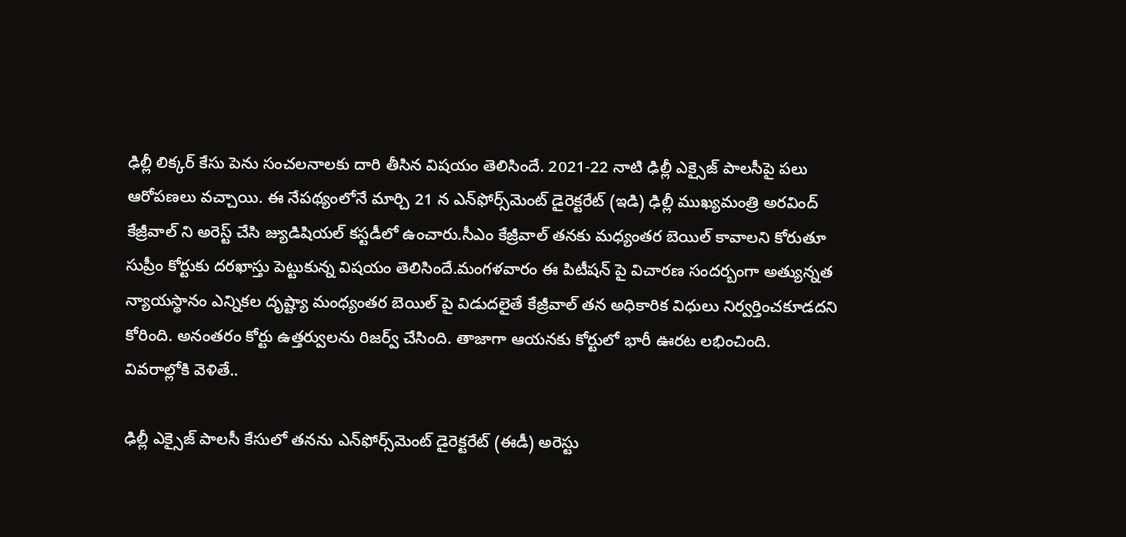ఢిల్లీ లిక్కర్ కేసు పెను సంచలనాలకు దారి తీసిన విషయం తెలిసిందే. 2021-22 నాటి ఢిల్లీ ఎక్సైజ్ పాలసీపై పలు ఆరోపణలు వచ్చాయి. ఈ నేపథ్యంలోనే మార్చి 21 న ఎన్‌ఫోర్స్‌మెంట్ డైరెక్టరేట్ (ఇడి) ఢిల్లీ ముఖ్యమంత్రి అరవింద్ కేజ్రీవాల్‌ ని అరెస్ట్ చేసి జ్యుడిషియల్ కస్టడీలో ఉంచారు.సీఎం కేజ్రీవాల్ తనకు మధ్యంతర బెయిల్ కావాలని కోరుతూ సుప్రీం కోర్టుకు దరఖాస్తు పెట్టుకున్న విషయం తెలిసిందే.మంగళవారం ఈ పిటీషన్ పై విచారణ సందర్బంగా అత్యున్నత న్యాయస్థానం ఎన్నికల దృష్ట్యా మంధ్యంతర బెయిల్ పై విడుదలైతే కేజ్రీవాల్ తన అధికారిక విధులు నిర్వర్తించకూడదని కోరింది. అనంతరం కోర్టు ఉత్తర్వులను రిజర్వ్ చేసింది. తాజాగా ఆయనకు కోర్టులో భారీ ఊరట లభించింది. వివరాల్లోకి వెళితే..

ఢిల్లీ ఎక్సైజ్ పాలసీ కేసులో తనను ఎన్‌ఫోర్స్‌మెంట్ డైరెక్టరేట్ (ఈడీ) అరెస్టు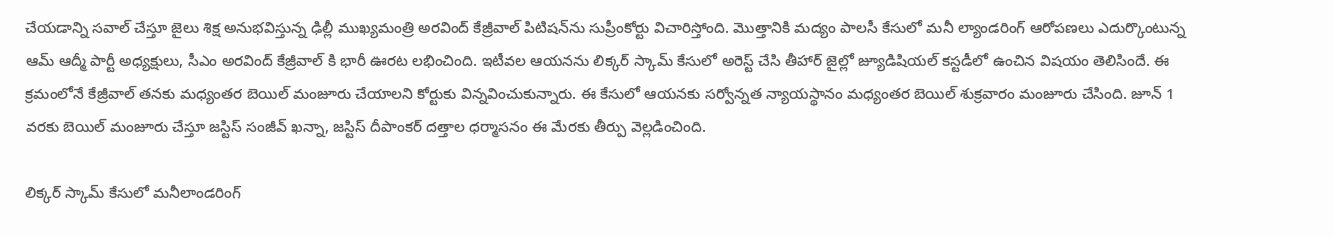చేయడాన్ని సవాల్ చేస్తూ జైలు శిక్ష అనుభవిస్తున్న ఢిల్లీ ముఖ్యమంత్రి అరవింద్ కేజ్రీవాల్ పిటిషన్‌ను సుప్రీంకోర్టు విచారిస్తోంది. మొత్తానికి మద్యం పాలసీ కేసులో మనీ ల్యాండరింగ్ ఆరోపణలు ఎదుర్కొంటున్న ఆమ్ ఆద్మీ పార్టీ అధ్యక్షులు, సీఎం అరవింద్ కేజ్రీవాల్ కి భారీ ఊరట లభించింది. ఇటీవల ఆయనను లిక్కర్ స్కామ్ కేసులో అరెస్ట్ చేసి తీహార్ జైల్లో జ్యూడిషియల్ కస్టడీలో ఉంచిన విషయం తెలిసిందే. ఈ క్రమంలోనే కేజ్రీవాల్ తనకు మధ్యంతర బెయిల్ మంజూరు చేయాలని కోర్టుకు విన్నవించుకున్నారు. ఈ కేసులో ఆయనకు సర్వోన్నత న్యాయస్థానం మధ్యంతర బెయిల్ శుక్రవారం మంజూరు చేసింది. జూన్ 1 వరకు బెయిల్ మంజూరు చేస్తూ జస్టిస్ సంజీవ్ ఖన్నా, జస్టిస్ దీపాంకర్ దత్తాల ధర్మాసనం ఈ మేరకు తీర్పు వెల్లడించింది.

లిక్కర్ స్కామ్ కేసులో మనీలాండరింగ్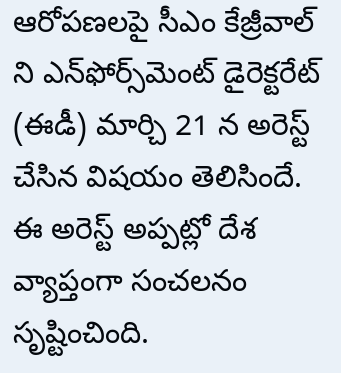ఆరోపణలపై సీఎం కేజ్రీవాల్ ని ఎన్‌ఫోర్స్‌మెంట్ డైరెక్టరేట్ (ఈడీ) మార్చి 21 న అరెస్ట్ చేసిన విషయం తెలిసిందే. ఈ అరెస్ట్ అప్పట్లో దేశ వ్యాప్తంగా సంచలనం సృష్టించింది.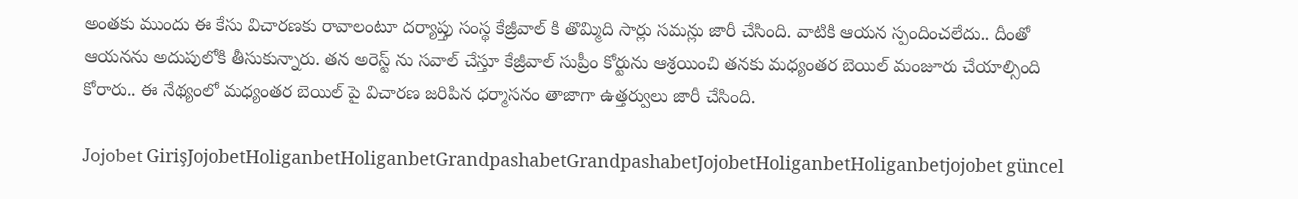అంతకు ముందు ఈ కేసు విచారణకు రావాలంటూ దర్యాప్తు సంస్థ కేజ్రీవాల్ కి తొమ్మిది సార్లు సమన్లు జారీ చేసింది. వాటికి ఆయన స్పందించలేదు.. దీంతో ఆయనను అదుపులోకి తీసుకున్నారు. తన అరెస్ట్ ను సవాల్ చేస్తూ కేజ్రీవాల్ సుప్రీం కోర్టును ఆశ్రయించి తనకు మధ్యంతర బెయిల్ మంజూరు చేయాల్సింది కోరారు.. ఈ నేథ్యంలో మధ్యంతర బెయిల్ పై విచారణ జరిపిన ధర్మాసనం తాజాగా ఉత్తర్వులు జారీ చేసింది.

Jojobet GirişJojobetHoliganbetHoliganbetGrandpashabetGrandpashabetJojobetHoliganbetHoliganbetjojobet güncel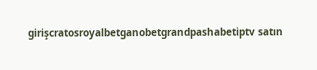girişcratosroyalbetganobetgrandpashabetiptv satın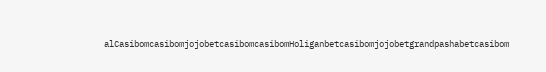alCasibomcasibomjojobetcasibomcasibomHoliganbetcasibomjojobetgrandpashabetcasibom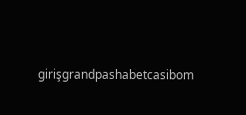girişgrandpashabetcasibom